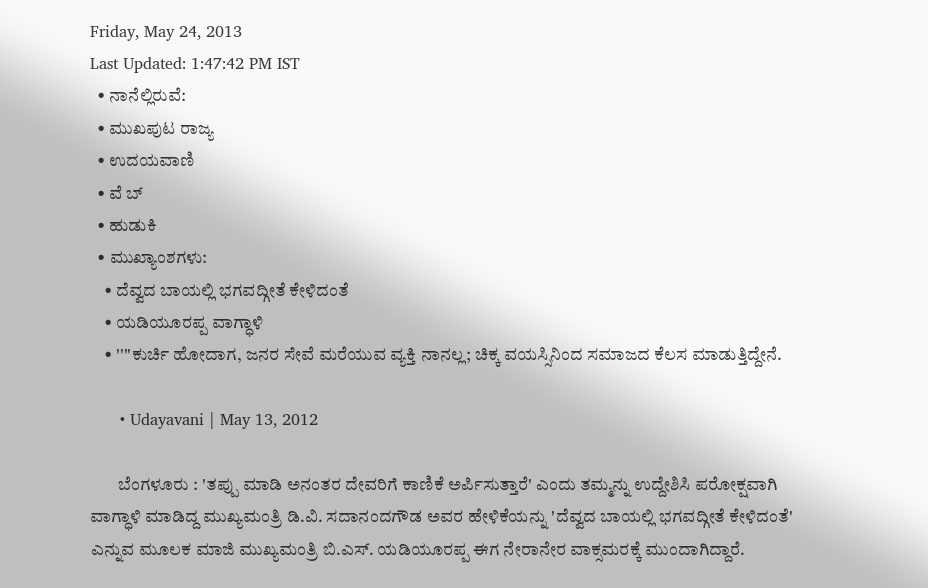Friday, May 24, 2013
Last Updated: 1:47:42 PM IST
  • ನಾನೆಲ್ಲಿರುವೆ:
  • ಮುಖಪುಟ ರಾಜ್ಯ
  • ಉದಯವಾಣಿ
  • ವೆ ಬ್
  • ಹುಡುಕಿ
  • ಮುಖ್ಯಾಂಶಗಳು:
    • ದೆವ್ವದ ಬಾಯಲ್ಲಿ ಭಗವದ್ಗೀತೆ ಕೇಳಿದಂತೆ
    • ಯಡಿಯೂರಪ್ಪ ವಾಗ್ಧಾಳಿ
    • ''''ಕುರ್ಚಿ ಹೋದಾಗ, ಜನರ ಸೇವೆ ಮರೆಯುವ ವ್ಯಕ್ತಿ ನಾನಲ್ಲ; ಚಿಕ್ಕ ವಯಸ್ಸಿನಿಂದ ಸಮಾಜದ ಕೆಲಸ ಮಾಡುತ್ತಿದ್ದೇನೆ.

      • Udayavani | May 13, 2012

        ಬೆಂಗಳೂರು : 'ತಪ್ಪು ಮಾಡಿ ಅನಂತರ ದೇವರಿಗೆ ಕಾಣಿಕೆ ಅರ್ಪಿಸುತ್ತಾರೆ' ಎಂದು ತಮ್ಮನ್ನು ಉದ್ದೇಶಿಸಿ ಪರೋಕ್ಷವಾಗಿ ವಾಗ್ಧಾಳಿ ಮಾಡಿದ್ದ ಮುಖ್ಯಮಂತ್ರಿ ಡಿ.ವಿ. ಸದಾನಂದಗೌಡ ಅವರ ಹೇಳಿಕೆಯನ್ನು 'ದೆವ್ವದ ಬಾಯಲ್ಲಿ ಭಗವದ್ಗೀತೆ ಕೇಳಿದಂತೆ' ಎನ್ನುವ ಮೂಲಕ ಮಾಜಿ ಮುಖ್ಯಮಂತ್ರಿ ಬಿ.ಎಸ್‌. ಯಡಿಯೂರಪ್ಪ ಈಗ ನೇರಾನೇರ ವಾಕ್ಸಮರಕ್ಕೆ ಮುಂದಾಗಿದ್ದಾರೆ.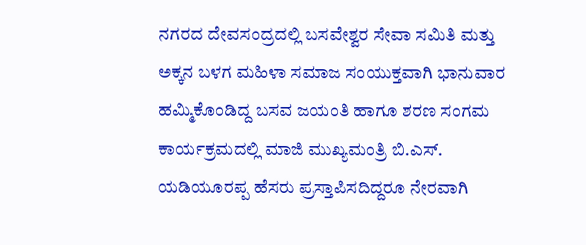ನಗರದ ದೇವಸಂದ್ರದಲ್ಲಿ ಬಸವೇಶ್ವರ ಸೇವಾ ಸಮಿತಿ ಮತ್ತು ಅಕ್ಕನ ಬಳಗ ಮಹಿಳಾ ಸಮಾಜ ಸಂಯುಕ್ತವಾಗಿ ಭಾನುವಾರ ಹಮ್ಮಿಕೊಂಡಿದ್ದ ಬಸವ ಜಯಂತಿ ಹಾಗೂ ಶರಣ ಸಂಗಮ ಕಾರ್ಯಕ್ರಮದಲ್ಲಿ ಮಾಜಿ ಮುಖ್ಯಮಂತ್ರಿ ಬಿ.ಎಸ್‌. ಯಡಿಯೂರಪ್ಪ ಹೆಸರು ಪ್ರಸ್ತಾಪಿಸದಿದ್ದರೂ ನೇರವಾಗಿ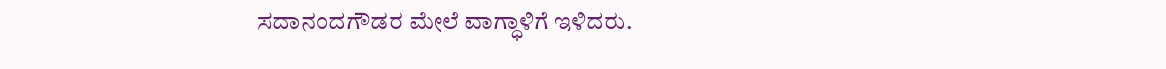ಸದಾನಂದಗೌಡರ ಮೇಲೆ ವಾಗ್ಧಾಳಿಗೆ ಇಳಿದರು.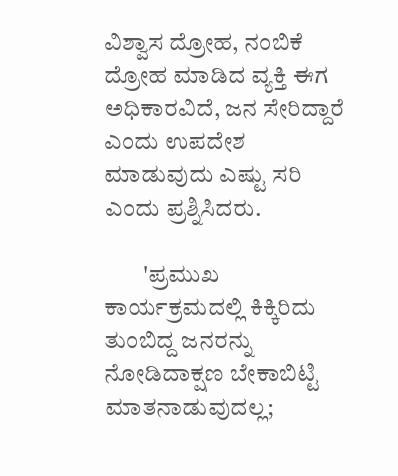ವಿಶ್ವಾಸ ದ್ರೋಹ, ನಂಬಿಕೆ ದ್ರೋಹ ಮಾಡಿದ ವ್ಯಕ್ತಿ ಈಗ ಅಧಿಕಾರವಿದೆ, ಜನ ಸೇರಿದ್ದಾರೆ ಎಂದು ಉಪದೇಶ ಮಾಡುವುದು ಎಷ್ಟು ಸರಿ ಎಂದು ಪ್ರಶ್ನಿಸಿದರು.

        'ಪ್ರಮುಖ ಕಾರ್ಯಕ್ರಮದಲ್ಲಿ ಕಿಕ್ಕಿರಿದು ತುಂಬಿದ್ದ ಜನರನ್ನು ನೋಡಿದಾಕ್ಷಣ ಬೇಕಾಬಿಟ್ಟಿ ಮಾತನಾಡುವುದಲ್ಲ;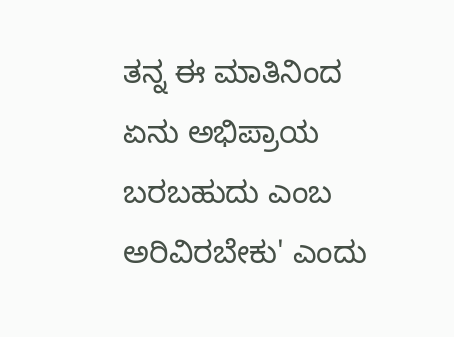ತನ್ನ ಈ ಮಾತಿನಿಂದ ಏನು ಅಭಿಪ್ರಾಯ ಬರಬಹುದು ಎಂಬ ಅರಿವಿರಬೇಕು' ಎಂದು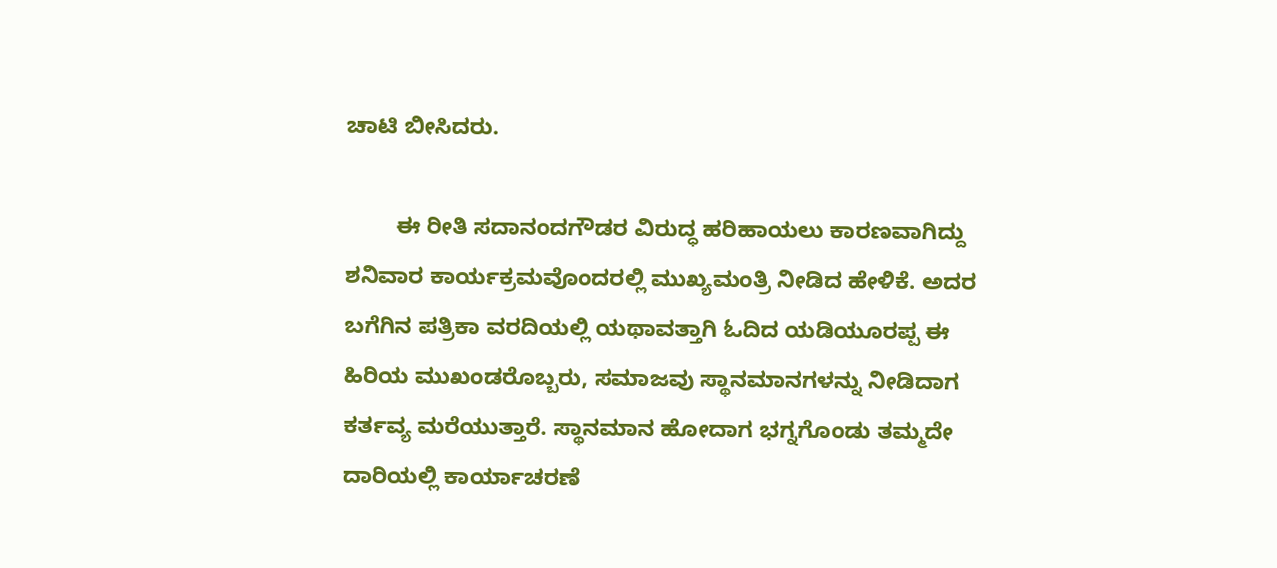ಚಾಟಿ ಬೀಸಿದರು.

        ಈ ರೀತಿ ಸದಾನಂದಗೌಡರ ವಿರುದ್ಧ ಹರಿಹಾಯಲು ಕಾರಣವಾಗಿದ್ದು ಶನಿವಾರ ಕಾರ್ಯಕ್ರಮವೊಂದರಲ್ಲಿ ಮುಖ್ಯಮಂತ್ರಿ ನೀಡಿದ ಹೇಳಿಕೆ. ಅದರ ಬಗೆಗಿನ ಪತ್ರಿಕಾ ವರದಿಯಲ್ಲಿ ಯಥಾವತ್ತಾಗಿ ಓದಿದ ಯಡಿಯೂರಪ್ಪ ಈ ಹಿರಿಯ ಮುಖಂಡರೊಬ್ಬರು, ಸಮಾಜವು ಸ್ಥಾನಮಾನಗಳನ್ನು ನೀಡಿದಾಗ ಕರ್ತವ್ಯ ಮರೆಯುತ್ತಾರೆ. ಸ್ಥಾನಮಾನ ಹೋದಾಗ ಭಗ್ನಗೊಂಡು ತಮ್ಮದೇ ದಾರಿಯಲ್ಲಿ ಕಾರ್ಯಾಚರಣೆ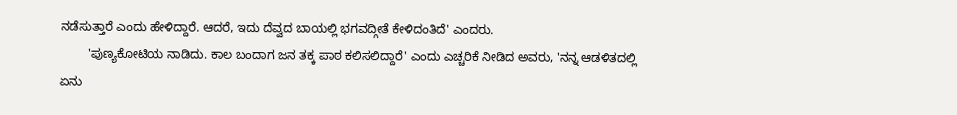ನಡೆಸುತ್ತಾರೆ ಎಂದು ಹೇಳಿದ್ದಾರೆ. ಆದರೆ, ಇದು ದೆವ್ವದ ಬಾಯಲ್ಲಿ ಭಗವದ್ಗೀತೆ ಕೇಳಿದಂತಿದೆ' ಎಂದರು.
        'ಪುಣ್ಯಕೋಟಿಯ ನಾಡಿದು. ಕಾಲ ಬಂದಾಗ ಜನ ತಕ್ಕ ಪಾಠ ಕಲಿಸಲಿದ್ದಾರೆ' ಎಂದು ಎಚ್ಚರಿಕೆ ನೀಡಿದ ಅವರು, 'ನನ್ನ ಆಡಳಿತದಲ್ಲಿ ಏನು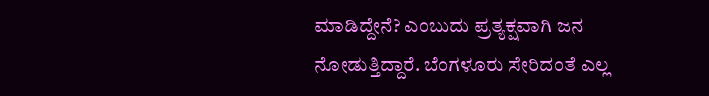ಮಾಡಿದ್ದೇನೆ? ಎಂಬುದು ಪ್ರತ್ಯಕ್ಷವಾಗಿ ಜನ ನೋಡುತ್ತಿದ್ದಾರೆ. ಬೆಂಗಳೂರು ಸೇರಿದಂತೆ ಎಲ್ಲ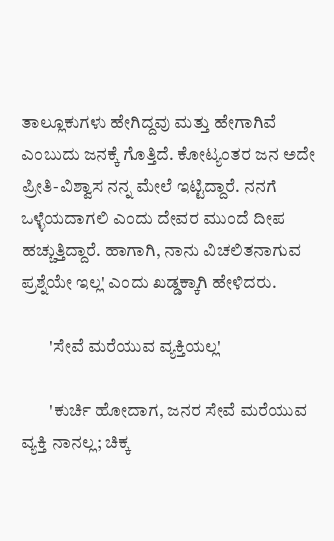ತಾಲ್ಲೂಕುಗಳು ಹೇಗಿದ್ದವು ಮತ್ತು ಹೇಗಾಗಿವೆ ಎಂಬುದು ಜನಕ್ಕೆ ಗೊತ್ತಿದೆ. ಕೋಟ್ಯಂತರ ಜನ ಅದೇ ಪ್ರೀತಿ-ವಿಶ್ವಾಸ ನನ್ನ ಮೇಲೆ ಇಟ್ಟಿದ್ದಾರೆ. ನನಗೆ ಒಳ್ಳೆಯದಾಗಲಿ ಎಂದು ದೇವರ ಮುಂದೆ ದೀಪ ಹಚ್ಚುತ್ತಿದ್ದಾರೆ. ಹಾಗಾಗಿ, ನಾನು ವಿಚಲಿತನಾಗುವ ಪ್ರಶ್ನೆಯೇ ಇಲ್ಲ' ಎಂದು ಖಡ್ಡಕ್ಕಾಗಿ ಹೇಳಿದರು.

        'ಸೇವೆ ಮರೆಯುವ ವ್ಯಕ್ತಿಯಲ್ಲ'

        'ಕುರ್ಚಿ ಹೋದಾಗ, ಜನರ ಸೇವೆ ಮರೆಯುವ ವ್ಯಕ್ತಿ ನಾನಲ್ಲ; ಚಿಕ್ಕ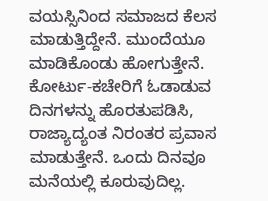ವಯಸ್ಸಿನಿಂದ ಸಮಾಜದ ಕೆಲಸ ಮಾಡುತ್ತಿದ್ದೇನೆ. ಮುಂದೆಯೂ ಮಾಡಿಕೊಂಡು ಹೋಗುತ್ತೇನೆ. ಕೋರ್ಟು-ಕಚೇರಿಗೆ ಓಡಾಡುವ ದಿನಗಳನ್ನು ಹೊರತುಪಡಿಸಿ, ರಾಜ್ಯಾದ್ಯಂತ ನಿರಂತರ ಪ್ರವಾಸ ಮಾಡುತ್ತೇನೆ. ಒಂದು ದಿನವೂ ಮನೆಯಲ್ಲಿ ಕೂರುವುದಿಲ್ಲ.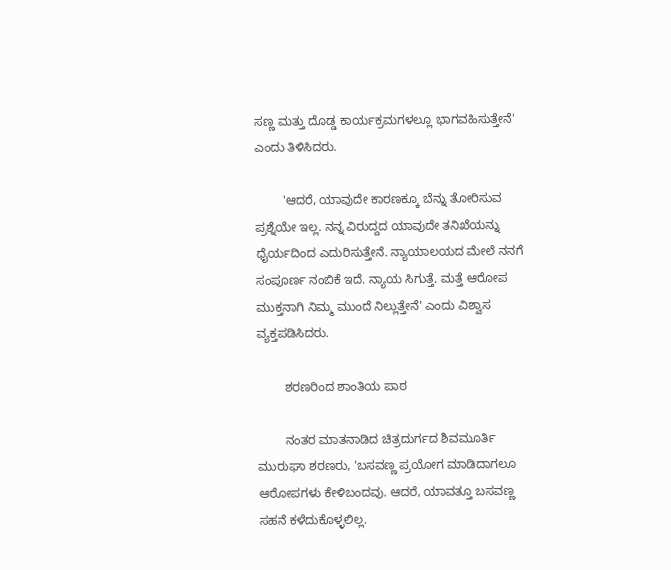ಸಣ್ಣ ಮತ್ತು ದೊಡ್ಡ ಕಾರ್ಯಕ್ರಮಗಳಲ್ಲೂ ಭಾಗವಹಿಸುತ್ತೇನೆ' ಎಂದು ತಿಳಿಸಿದರು.

        'ಆದರೆ, ಯಾವುದೇ ಕಾರಣಕ್ಕೂ ಬೆನ್ನು ತೋರಿಸುವ ಪ್ರಶ್ನೆಯೇ ಇಲ್ಲ. ನನ್ನ ವಿರುದ್ದದ ಯಾವುದೇ ತನಿಖೆಯನ್ನು ಧೈರ್ಯದಿಂದ ಎದುರಿಸುತ್ತೇನೆ. ನ್ಯಾಯಾಲಯದ ಮೇಲೆ ನನಗೆ ಸಂಪೂರ್ಣ ನಂಬಿಕೆ ಇದೆ. ನ್ಯಾಯ ಸಿಗುತ್ತೆ. ಮತ್ತೆ ಆರೋಪ ಮುಕ್ತನಾಗಿ ನಿಮ್ಮ ಮುಂದೆ ನಿಲ್ಲುತ್ತೇನೆ' ಎಂದು ವಿಶ್ವಾಸ ವ್ಯಕ್ತಪಡಿಸಿದರು.

        ಶರಣರಿಂದ ಶಾಂತಿಯ ಪಾಠ

        ನಂತರ ಮಾತನಾಡಿದ ಚಿತ್ರದುರ್ಗದ ಶಿವಮೂರ್ತಿ ಮುರುಘಾ ಶರಣರು, 'ಬಸವಣ್ಣ ಪ್ರಯೋಗ ಮಾಡಿದಾಗಲೂ ಆರೋಪಗಳು ಕೇಳಿಬಂದವು. ಆದರೆ, ಯಾವತ್ತೂ ಬಸವಣ್ಣ ಸಹನೆ ಕಳೆದುಕೊಳ್ಳಲಿಲ್ಲ.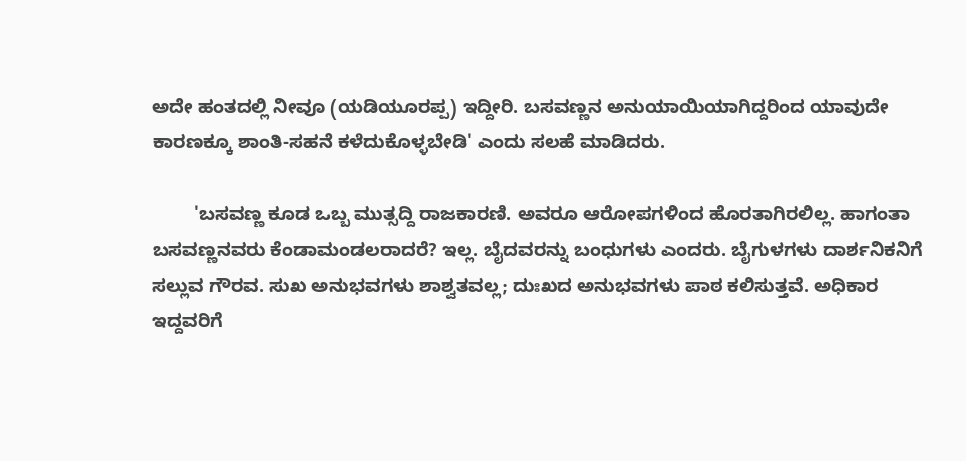ಅದೇ ಹಂತದಲ್ಲಿ ನೀವೂ (ಯಡಿಯೂರಪ್ಪ) ಇದ್ದೀರಿ. ಬಸವಣ್ಣನ ಅನುಯಾಯಿಯಾಗಿದ್ದರಿಂದ ಯಾವುದೇ ಕಾರಣಕ್ಕೂ ಶಾಂತಿ-ಸಹನೆ ಕಳೆದುಕೊಳ್ಳಬೇಡಿ' ಎಂದು ಸಲಹೆ ಮಾಡಿದರು.

        'ಬಸವಣ್ಣ ಕೂಡ ಒಬ್ಬ ಮುತ್ಸದ್ದಿ ರಾಜಕಾರಣಿ. ಅವರೂ ಆರೋಪಗಳಿಂದ ಹೊರತಾಗಿರಲಿಲ್ಲ. ಹಾಗಂತಾ ಬಸವಣ್ಣನವರು ಕೆಂಡಾಮಂಡಲರಾದರೆ? ಇಲ್ಲ. ಬೈದವರನ್ನು ಬಂಧುಗಳು ಎಂದರು. ಬೈಗುಳಗಳು ದಾರ್ಶನಿಕನಿಗೆ ಸಲ್ಲುವ ಗೌರವ. ಸುಖ ಅನುಭವಗಳು ಶಾಶ್ವತವಲ್ಲ; ದುಃಖದ ಅನುಭವಗಳು ಪಾಠ ಕಲಿಸುತ್ತವೆ. ಅಧಿಕಾರ ಇದ್ದವರಿಗೆ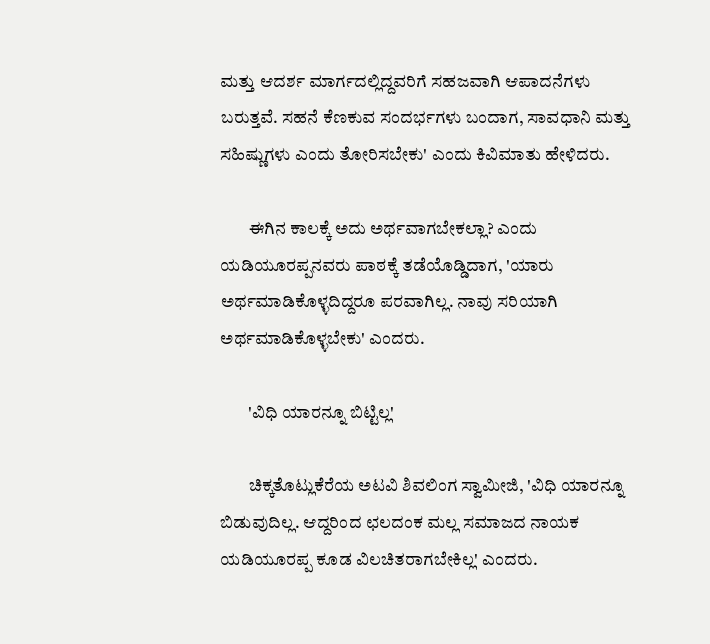ಮತ್ತು ಆದರ್ಶ ಮಾರ್ಗದಲ್ಲಿದ್ದವರಿಗೆ ಸಹಜವಾಗಿ ಆಪಾದನೆಗಳು ಬರುತ್ತವೆ. ಸಹನೆ ಕೆಣಕುವ ಸಂದರ್ಭಗಳು ಬಂದಾಗ, ಸಾವಧಾನಿ ಮತ್ತು ಸಹಿಷ್ಣುಗಳು ಎಂದು ತೋರಿಸಬೇಕು' ಎಂದು ಕಿವಿಮಾತು ಹೇಳಿದರು.

        ಈಗಿನ ಕಾಲಕ್ಕೆ ಅದು ಅರ್ಥವಾಗಬೇಕಲ್ಲಾ? ಎಂದು ಯಡಿಯೂರಪ್ಪನವರು ಪಾಠಕ್ಕೆ ತಡೆಯೊಡ್ಡಿದಾಗ, 'ಯಾರು ಅರ್ಥಮಾಡಿಕೊಳ್ಳದಿದ್ದರೂ ಪರವಾಗಿಲ್ಲ. ನಾವು ಸರಿಯಾಗಿ ಅರ್ಥಮಾಡಿಕೊಳ್ಳಬೇಕು' ಎಂದರು.

        'ವಿಧಿ ಯಾರನ್ನೂ ಬಿಟ್ಟಿಲ್ಲ'

        ಚಿಕ್ಕತೊಟ್ಲುಕೆರೆಯ ಅಟವಿ ಶಿವಲಿಂಗ ಸ್ವಾಮೀಜಿ, 'ವಿಧಿ ಯಾರನ್ನೂ ಬಿಡುವುದಿಲ್ಲ. ಆದ್ದರಿಂದ ಛಲದಂಕ ಮಲ್ಲ ಸಮಾಜದ ನಾಯಕ ಯಡಿಯೂರಪ್ಪ ಕೂಡ ವಿಲಚಿತರಾಗಬೇಕಿಲ್ಲ' ಎಂದರು.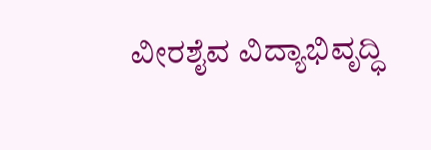ವೀರಶೈವ ವಿದ್ಯಾಭಿವೃದ್ಧಿ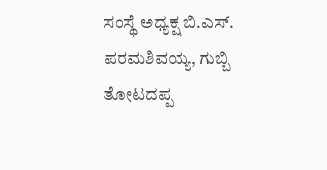ಸಂಸ್ಥೆ ಅಧ್ಯಕ್ಷ ಬಿ.ಎಸ್‌. ಪರಮಶಿವಯ್ಯ, ಗುಬ್ಬಿ ತೋಟದಪ್ಪ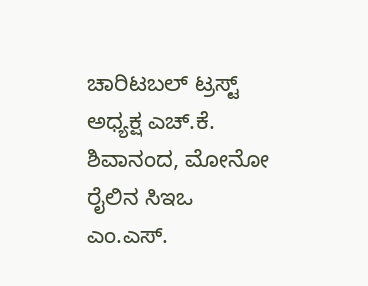ಚಾರಿಟಬಲ್‌ ಟ್ರಸ್ಟ್‌ ಅಧ್ಯಕ್ಷ ಎಚ್‌.ಕೆ. ಶಿವಾನಂದ, ಮೋನೋ ರೈಲಿನ ಸಿಇಒ ಎಂ.ಎಸ್‌.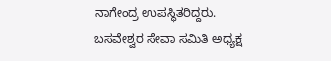ನಾಗೇಂದ್ರ ಉಪಸ್ಥಿತರಿದ್ದರು. ಬಸವೇಶ್ವರ ಸೇವಾ ಸಮಿತಿ ಅಧ್ಯಕ್ಷ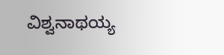ವಿಶ್ವನಾಥಯ್ಯ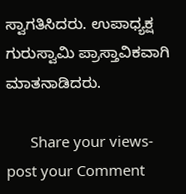ಸ್ವಾಗತಿಸಿದರು. ಉಪಾಧ್ಯಕ್ಷ ಗುರುಸ್ವಾಮಿ ಪ್ರಾಸ್ತಾವಿಕವಾಗಿ ಮಾತನಾಡಿದರು.

      Share your views-post your Comment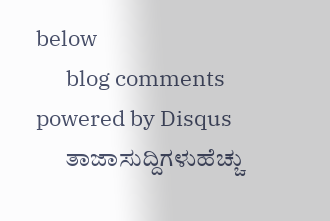below
      blog comments powered by Disqus
      ತಾಜಾಸುದ್ದಿಗಳುಹೆಚ್ಚು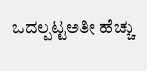ಒದಲ್ಪಟ್ಟಅತೀ ಹೆಚ್ಚು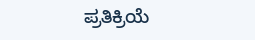ಪ್ರತಿಕ್ರಿಯೆ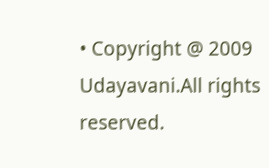• Copyright @ 2009 Udayavani.All rights reserved.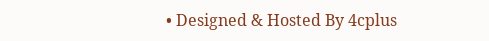• Designed & Hosted By 4cplus